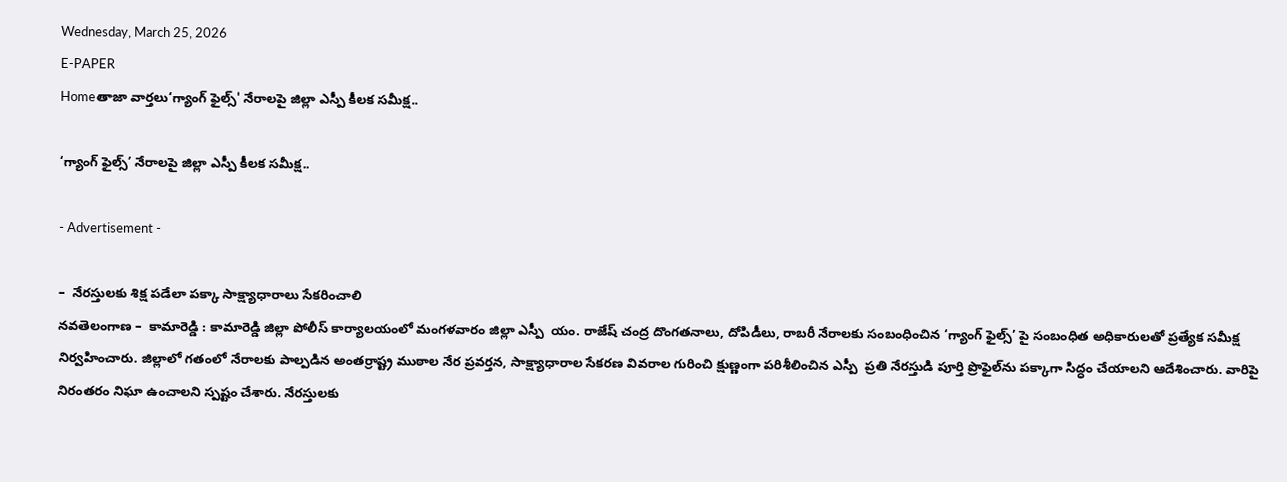Wednesday, March 25, 2026
E-PAPER
Homeతాజా వార్తలు‘గ్యాంగ్ ఫైల్స్' నేరాలపై జిల్లా ఎస్పీ కీలక సమీక్ష..

‘గ్యాంగ్ ఫైల్స్’ నేరాలపై జిల్లా ఎస్పీ కీలక సమీక్ష..

- Advertisement -

–  నేరస్తులకు శిక్ష పడేలా పక్కా సాక్ష్యాధారాలు సేకరించాలి
నవతెలంగాణ –  కామారెడ్డి : కామారెడ్డి జిల్లా పోలీస్ కార్యాలయంలో మంగళవారం జిల్లా ఎస్పీ  యం. రాజేష్ చంద్ర దొంగతనాలు, దోపిడీలు, రాబరీ నేరాలకు సంబంధించిన ‘గ్యాంగ్ ఫైల్స్’ పై సంబంధిత అధికారులతో ప్రత్యేక సమీక్ష నిర్వహించారు. జిల్లాలో గతంలో నేరాలకు పాల్పడిన అంతర్రాష్ట్ర ముఠాల నేర ప్రవర్తన, సాక్ష్యాధారాల సేకరణ వివరాల గురించి క్షుణ్ణంగా పరిశీలించిన ఎస్పీ  ప్రతి నేరస్తుడి పూర్తి ప్రొఫైల్‌ను పక్కాగా సిద్ధం చేయాలని ఆదేశించారు. వారిపై నిరంతరం నిఘా ఉంచాలని స్పష్టం చేశారు. నేరస్తులకు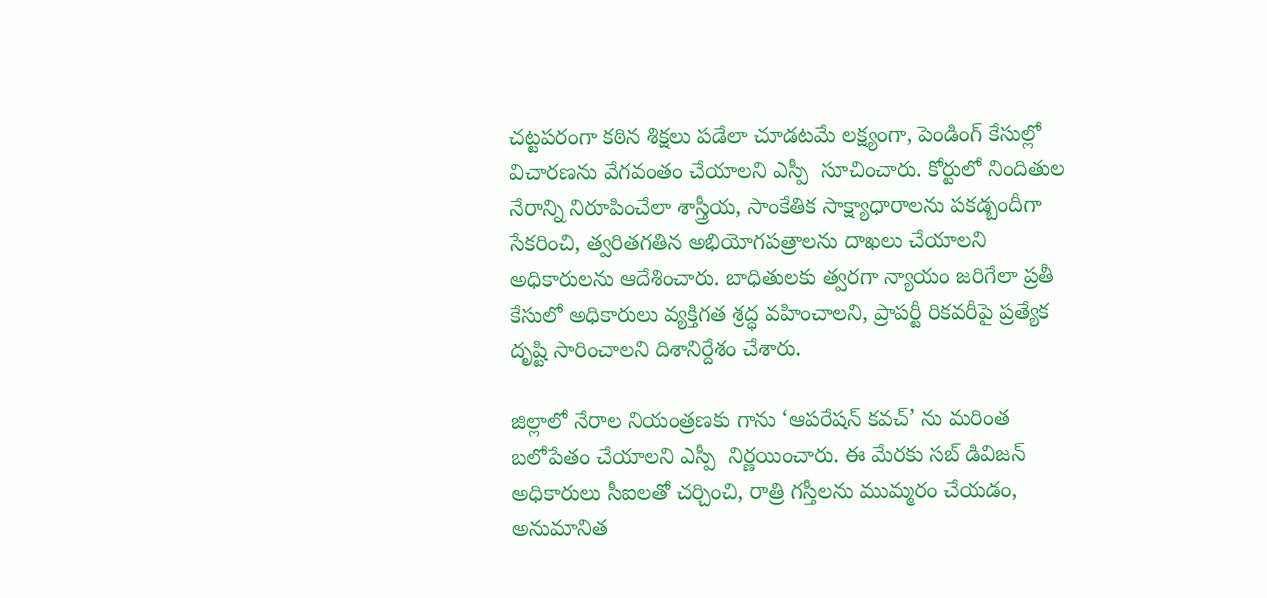చట్టపరంగా కఠిన శిక్షలు పడేలా చూడటమే లక్ష్యంగా, పెండింగ్ కేసుల్లో విచారణను వేగవంతం చేయాలని ఎస్పీ  సూచించారు. కోర్టులో నిందితుల నేరాన్ని నిరూపించేలా శాస్త్రీయ, సాంకేతిక సాక్ష్యాధారాలను పకడ్బందీగా సేకరించి, త్వరితగతిన అభియోగపత్రాలను దాఖలు చేయాలని అధికారులను ఆదేశించారు. బాధితులకు త్వరగా న్యాయం జరిగేలా ప్రతీ కేసులో అధికారులు వ్యక్తిగత శ్రద్ధ వహించాలని, ప్రాపర్టీ రికవరీపై ప్రత్యేక దృష్టి సారించాలని దిశానిర్దేశం చేశారు.

జిల్లాలో నేరాల నియంత్రణకు గాను ‘ఆపరేషన్ కవచ్’ ను మరింత బలోపేతం చేయాలని ఎస్పీ  నిర్ణయించారు. ఈ మేరకు సబ్ డివిజన్ అధికారులు సీఐలతో చర్చించి, రాత్రి గస్తీలను ముమ్మరం చేయడం, అనుమానిత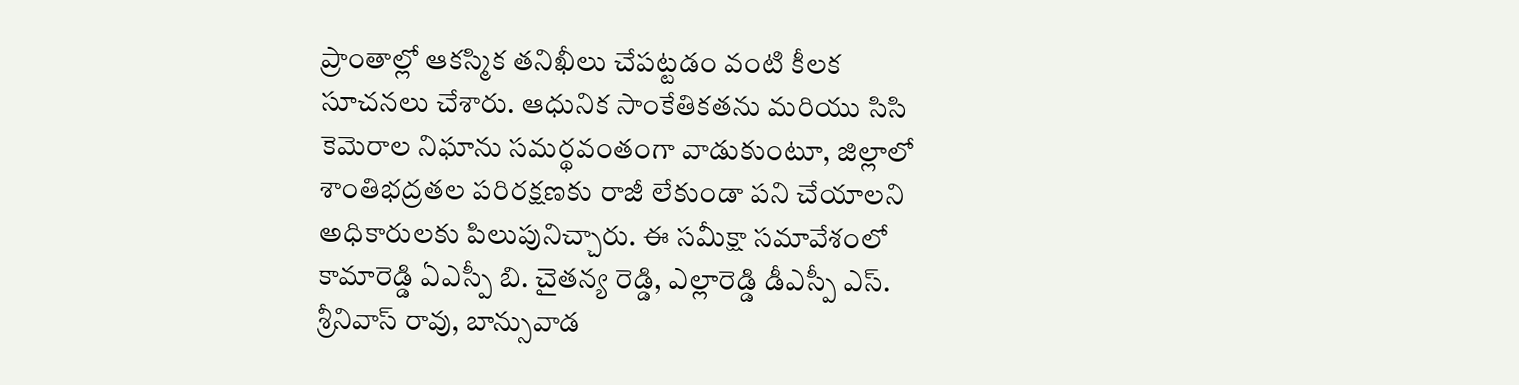ప్రాంతాల్లో ఆకస్మిక తనిఖీలు చేపట్టడం వంటి కీలక సూచనలు చేశారు. ఆధునిక సాంకేతికతను మరియు సిసి కెమెరాల నిఘాను సమర్థవంతంగా వాడుకుంటూ, జిల్లాలో శాంతిభద్రతల పరిరక్షణకు రాజీ లేకుండా పని చేయాలని అధికారులకు పిలుపునిచ్చారు. ఈ సమీక్షా సమావేశంలో కామారెడ్డి ఏఎస్పీ బి. చైతన్య రెడ్డి, ఎల్లారెడ్డి డీఎస్పీ ఎస్. శ్రీనివాస్ రావు, బాన్సువాడ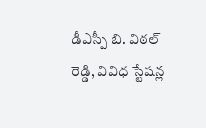డీఎస్పీ బి. విఠల్ రెడ్డి, వివిధ స్టేషన్ల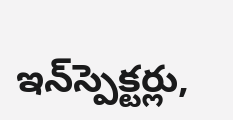ఇన్‌స్పెక్టర్లు,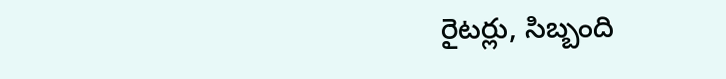రైటర్లు, సిబ్బంది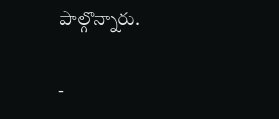పాల్గొన్నారు.

-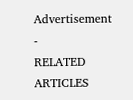Advertisement -
RELATED ARTICLES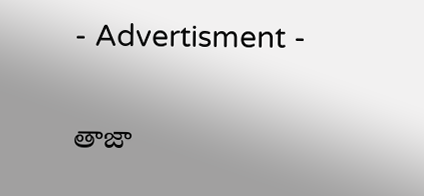- Advertisment -

తాజా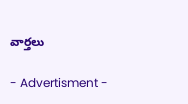వార్తలు

- Advertisment -